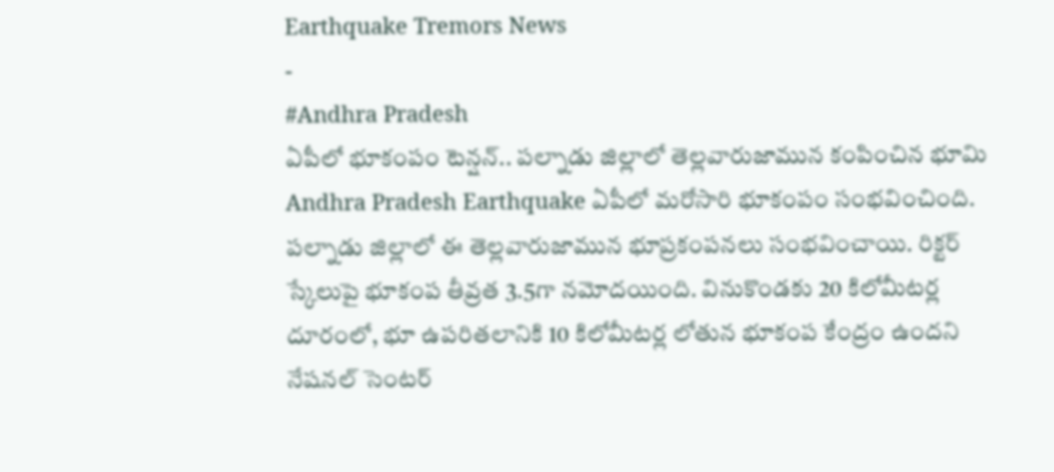Earthquake Tremors News
-
#Andhra Pradesh
ఏపీలో భూకంపం టెన్షన్.. పల్నాడు జిల్లాలో తెల్లవారుజామున కంపించిన భూమి
Andhra Pradesh Earthquake ఏపీలో మరోసారి భూకంపం సంభవించింది. పల్నాడు జిల్లాలో ఈ తెల్లవారుజామున భూప్రకంపనలు సంభవించాయి. రిక్టర్ స్కేలుపై భూకంప తీవ్రత 3.5గా నమోదయింది. వినుకొండకు 20 కిలోమీటర్ల దూరంలో, భూ ఉపరితలానికి 10 కిలోమీటర్ల లోతున భూకంప కేంద్రం ఉందని నేషనల్ సెంటర్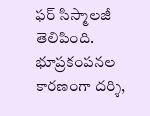ఫర్ సిస్మాలజీ తెలిపింది. భూప్రకంపనల కారణంగా దర్శి,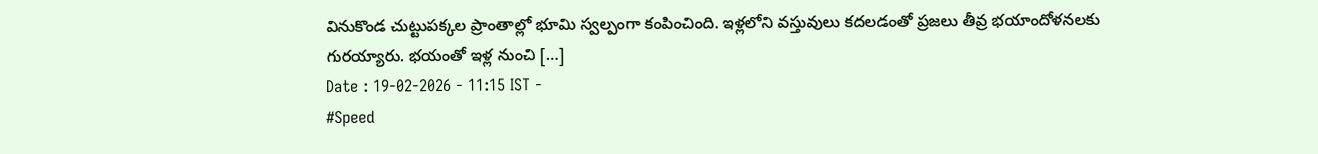వినుకొండ చుట్టుపక్కల ప్రాంతాల్లో భూమి స్వల్పంగా కంపించింది. ఇళ్లలోని వస్తువులు కదలడంతో ప్రజలు తీవ్ర భయాందోళనలకు గురయ్యారు. భయంతో ఇళ్ల నుంచి […]
Date : 19-02-2026 - 11:15 IST -
#Speed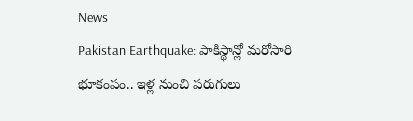News
Pakistan Earthquake: పాకిస్థాన్లో మరోసారి భూకంపం.. ఇళ్ల నుంచి పరుగులు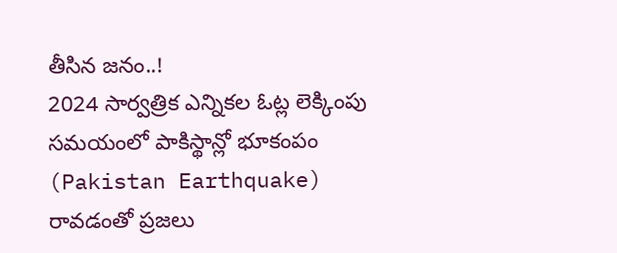తీసిన జనం..!
2024 సార్వత్రిక ఎన్నికల ఓట్ల లెక్కింపు సమయంలో పాకిస్థాన్లో భూకంపం (Pakistan Earthquake) రావడంతో ప్రజలు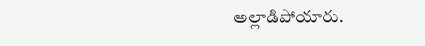అల్లాడిపోయారు.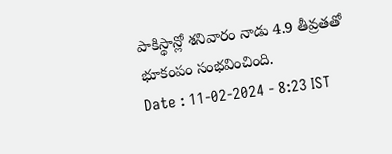పాకిస్థాన్లో శనివారం నాడు 4.9 తీవ్రతతో భూకంపం సంభవించింది.
Date : 11-02-2024 - 8:23 IST